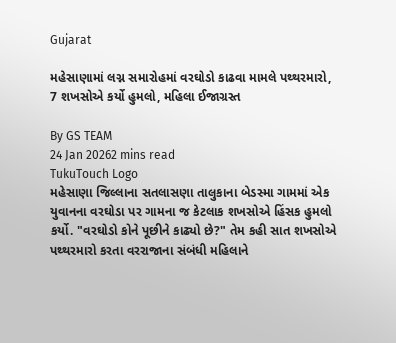Gujarat

મહેસાણામાં લગ્ન સમારોહમાં વરઘોડો કાઢવા મામલે પથ્થરમારો, 7 શખસોએ કર્યો હુમલો, મહિલા ઈજાગ્રસ્ત

By GS TEAM
24 Jan 20262 mins read
TukuTouch Logo
મહેસાણા જિલ્લાના સતલાસણા તાલુકાના બેડસ્મા ગામમાં એક યુવાનના વરઘોડા પર ગામના જ કેટલાક શખસોએ હિંસક હુમલો કર્યો. "વરઘોડો કોને પૂછીને કાઢ્યો છે?" તેમ કહી સાત શખસોએ પથ્થરમારો કરતા વરરાજાના સંબંધી મહિલાને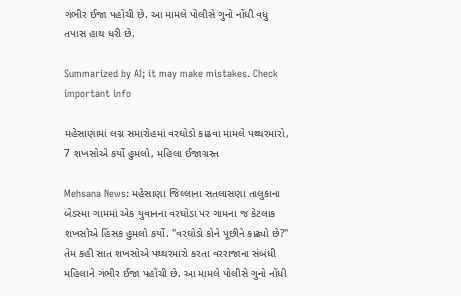ગંભીર ઈજા પહોંચી છે. આ મામલે પોલીસે ગુનો નોંધી વધુ તપાસ હાથ ધરી છે.

Summarized by AI; it may make mistakes. Check important info

મહેસાણામાં લગ્ન સમારોહમાં વરઘોડો કાઢવા મામલે પથ્થરમારો, 7 શખસોએ કર્યો હુમલો, મહિલા ઈજાગ્રસ્ત

Mehsana News: મહેસાણા જિલ્લાના સતલાસણા તાલુકાના બેડસ્મા ગામમાં એક યુવાનના વરઘોડા પર ગામના જ કેટલાક શખસોએ હિંસક હુમલો કર્યો. "વરઘોડો કોને પૂછીને કાઢ્યો છે?" તેમ કહી સાત શખસોએ પથ્થરમારો કરતા વરરાજાના સંબંધી મહિલાને ગંભીર ઈજા પહોંચી છે. આ મામલે પોલીસે ગુનો નોંધી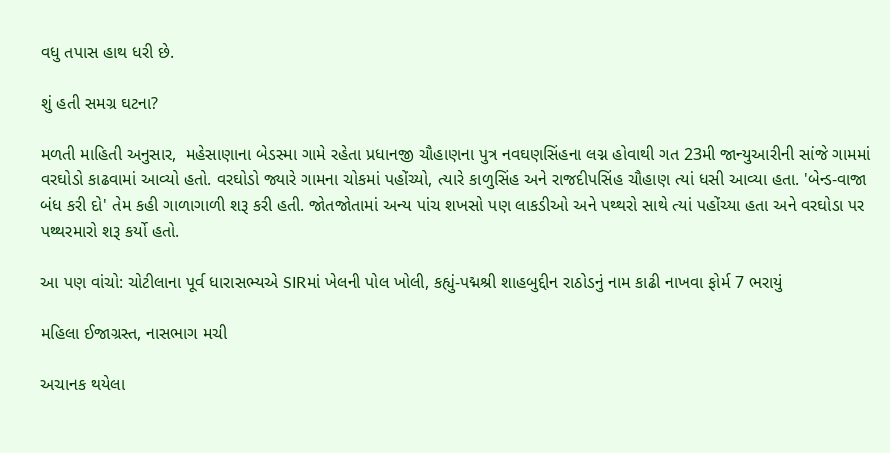વધુ તપાસ હાથ ધરી છે.

શું હતી સમગ્ર ઘટના?

મળતી માહિતી અનુસાર,  મહેસાણાના બેડસ્મા ગામે રહેતા પ્રધાનજી ચૌહાણના પુત્ર નવઘણસિંહના લગ્ન હોવાથી ગત 23મી જાન્યુઆરીની સાંજે ગામમાં વરઘોડો કાઢવામાં આવ્યો હતો. વરઘોડો જ્યારે ગામના ચોકમાં પહોંચ્યો, ત્યારે કાળુસિંહ અને રાજદીપસિંહ ચૌહાણ ત્યાં ધસી આવ્યા હતા. 'બેન્ડ-વાજા બંધ કરી દો' તેમ કહી ગાળાગાળી શરૂ કરી હતી. જોતજોતામાં અન્ય પાંચ શખસો પણ લાકડીઓ અને પથ્થરો સાથે ત્યાં પહોંચ્યા હતા અને વરઘોડા પર પથ્થરમારો શરૂ કર્યો હતો.

આ પણ વાંચો: ચોટીલાના પૂર્વ ધારાસભ્યએ SIRમાં ખેલની પોલ ખોલી, કહ્યું-પદ્મશ્રી શાહબુદ્દીન રાઠોડનું નામ કાઢી નાખવા ફોર્મ 7 ભરાયું

મહિલા ઈજાગ્રસ્ત, નાસભાગ મચી

અચાનક થયેલા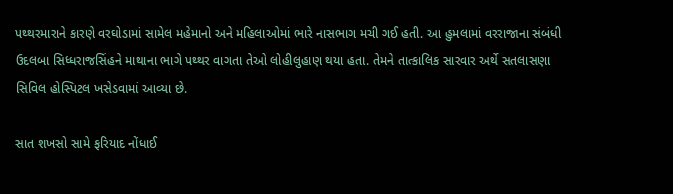પથ્થરમારાને કારણે વરઘોડામાં સામેલ મહેમાનો અને મહિલાઓમાં ભારે નાસભાગ મચી ગઈ હતી. આ હુમલામાં વરરાજાના સંબંધી ઉદલબા સિધ્ધરાજસિંહને માથાના ભાગે પથ્થર વાગતા તેઓ લોહીલુહાણ થયા હતા. તેમને તાત્કાલિક સારવાર અર્થે સતલાસણા સિવિલ હોસ્પિટલ ખસેડવામાં આવ્યા છે.

સાત શખસો સામે ફરિયાદ નોંધાઈ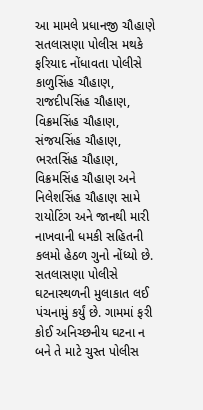આ મામલે પ્રધાનજી ચૌહાણે સતલાસણા પોલીસ મથકે ફરિયાદ નોંધાવતા પોલીસે કાળુસિંહ ચૌહાણ, રાજદીપસિંહ ચૌહાણ, વિક્રમસિંહ ચૌહાણ, સંજયસિંહ ચૌહાણ, ભરતસિંહ ચૌહાણ, વિક્રમસિંહ ચૌહાણ અને નિલેશસિંહ ચૌહાણ સામે રાયોટિંગ અને જાનથી મારી નાખવાની ધમકી સહિતની કલમો હેઠળ ગુનો નોંધ્યો છે. સતલાસણા પોલીસે ઘટનાસ્થળની મુલાકાત લઈ પંચનામું કર્યું છે. ગામમાં ફરી કોઈ અનિચ્છનીય ઘટના ન બને તે માટે ચુસ્ત પોલીસ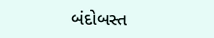બંદોબસ્ત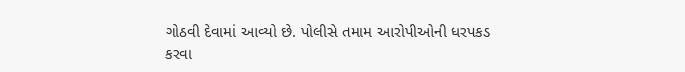ગોઠવી દેવામાં આવ્યો છે. પોલીસે તમામ આરોપીઓની ધરપકડ કરવા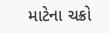માટેના ચક્રો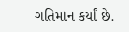ગતિમાન કર્યાં છે.